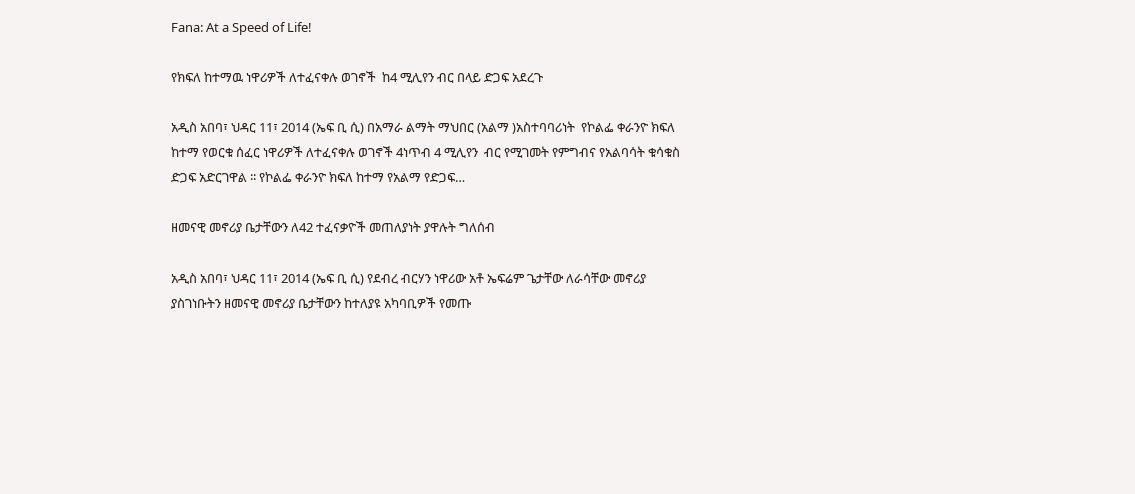Fana: At a Speed of Life!

የክፍለ ከተማዉ ነዋሪዎች ለተፈናቀሉ ወገኖች  ከ4 ሚሊየን ብር በላይ ድጋፍ አደረጉ

አዲስ አበባ፣ ህዳር 11፣ 2014 (ኤፍ ቢ ሲ) በአማራ ልማት ማህበር (አልማ )አስተባባሪነት  የኮልፌ ቀራንዮ ክፍለ ከተማ የወርቁ ሰፈር ነዋሪዎች ለተፈናቀሉ ወገኖች 4ነጥብ 4 ሚሊየን  ብር የሚገመት የምግብና የአልባሳት ቁሳቁስ ድጋፍ አድርገዋል ፡፡ የኮልፌ ቀራንዮ ክፍለ ከተማ የአልማ የድጋፍ…

ዘመናዊ መኖሪያ ቤታቸውን ለ42 ተፈናቃዮች መጠለያነት ያዋሉት ግለሰብ

አዲስ አበባ፣ ህዳር 11፣ 2014 (ኤፍ ቢ ሲ) የደብረ ብርሃን ነዋሪው አቶ ኤፍሬም ጌታቸው ለራሳቸው መኖሪያ ያስገነቡትን ዘመናዊ መኖሪያ ቤታቸውን ከተለያዩ አካባቢዎች የመጡ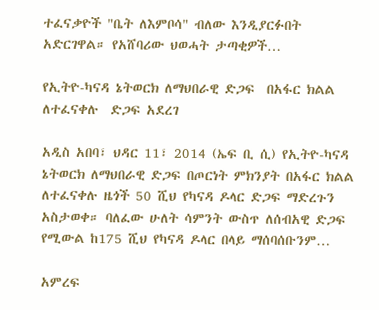ተፈናቃዮች "ቤት ለእምቦሳ" ብለው እንዲያርፉበት አድርገዋል። የአሸባሪው ህወሓት ታጣቂዎች…

የኢትዮ-ካናዳ ኔትወርክ ለማህበራዊ ድጋፍ  በአፋር ክልል ለተፈናቀሉ  ድጋፍ አደረገ

አዲስ አበባ፣ ህዳር 11፣ 2014 (ኤፍ ቢ ሲ) የኢትዮ-ካናዳ ኔትወርክ ለማህበራዊ ድጋፍ በጦርነት ምክንያት በአፋር ክልል ለተፈናቀሉ ዜጎች 50 ሺህ የካናዳ ዶላር ድጋፍ ማድረጉን አስታወቀ። ባለፈው ሁለት ሳምንት ውስጥ ለሰብአዊ ድጋፍ የሚውል ከ175 ሺህ የካናዳ ዶላር በላይ ማሰባሰቡንም…

አምረፍ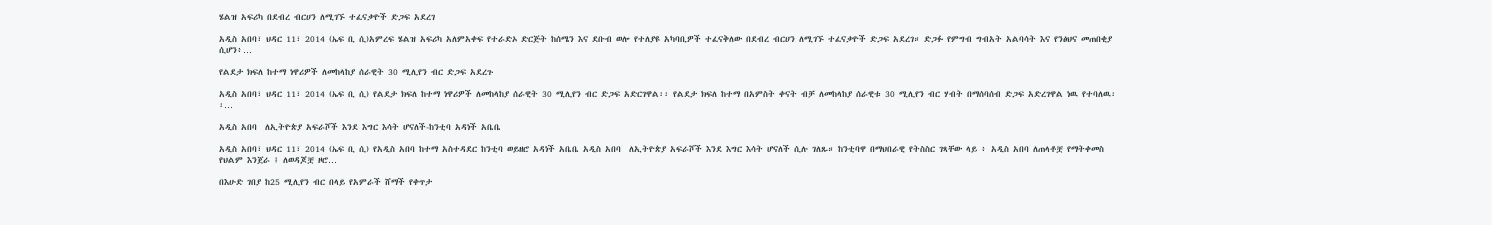ሄልዝ አፍሪካ በደብረ ብርሀን ለሚገኙ ተፈናቃዮች ድጋፍ አደረገ

አዲስ አበባ፣ ህዳር 11፣ 2014 (ኤፍ ቢ ሲ)አምረፍ ሄልዝ አፍሪካ አለምአቀፍ የተራድኦ ድርጅት ከሰሜን እና ደቡብ ወሎ የተለያዩ አካባቢዎች ተፈናቅለው በደብረ ብርሀን ለሚገኙ ተፈናቃዮች ድጋፍ አደረገ። ድጋፉ የምግብ ግብአት አልባሳት እና የንፅህና መጠበቂያ ሲሆን፥…

የልደታ ክፍለ ከተማ ነዋሪዎች ለመከላከያ ሰራዊት 30 ሚሊየን ብር ድጋፍ አደረጉ

አዲስ አበባ፣ ህዳር 11፣ 2014 (ኤፍ ቢ ሲ) የልደታ ክፍለ ከተማ ነዋሪዎች ለመከላከያ ሰራዊት 30 ሚሊየን ብር ድጋፍ አድርገዋል፡፡ የልደታ ክፍለ ከተማ በአምስት ቀናት ብቻ ለመከላከያ ሰራዊቱ 30 ሚሊየን ብር ሃብት በማሰባሰብ ድጋፍ አድረገዋል ነዉ የተባለዉ፡፡…

አዲስ አበባ  ለኢትዮጵያ አፍራሾች እንደ እግር እሳት ሆናለች-ከንቲባ አዳነች አቤቤ

አዲስ አበባ፣ ህዳር 11፣ 2014 (ኤፍ ቢ ሲ) የአዲስ አበባ ከተማ አስተዳደር ከንቲባ ወይዘሮ አዳነች አቤቤ አዲስ አበባ  ለኢትዮጵያ አፍራሾች እንደ እግር እሳት ሆናለች ሲሉ ገለጹ። ከንቲባዋ በማህበራዊ የትስስር ገጻቸው ላይ ፥ አዲስ አበባ ለጠላቶቿ የማትቀመስ የህልም እንጀራ ፤ ለወዳጆቿ ዞሮ…

በእሁድ ገበያ ከ25 ሚሊየን ብር በላይ የአምራች ሸማች የቀጥታ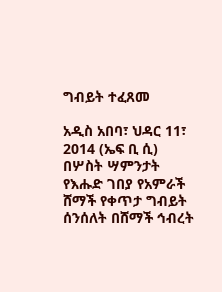ግብይት ተፈጸመ

አዲስ አበባ፣ ህዳር 11፣ 2014 (ኤፍ ቢ ሲ) በሦስት ሣምንታት የእሑድ ገበያ የአምራች ሸማች የቀጥታ ግብይት ሰንሰለት በሸማች ኅብረት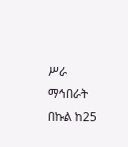ሥራ ማኅበራት በኩል ከ25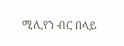ሚሊየን ብር በላይ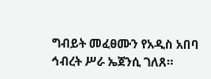ግብይት መፈፀሙን የአዲስ አበባ ኅብረት ሥራ ኤጀንሲ ገለጸ።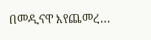በመዲናዋ እየጨመረ…